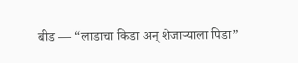बीड — “लाडाचा किडा अन् शेजाऱ्याला पिडा”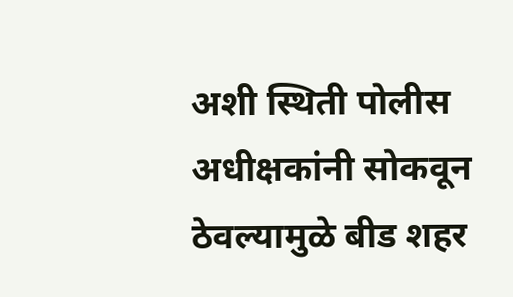अशी स्थिती पोलीस अधीक्षकांनी सोकवून ठेवल्यामुळे बीड शहर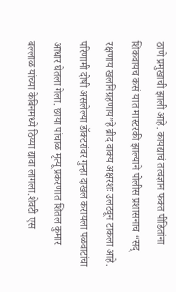ठाणे प्रमुखाची झाली आहे. कायद्याचं तत्वज्ञान फक्त पीडितांना शिकवायच कसं यात मास्टरकी झाल्याने पोलीस प्रशासनाच “सद् रक्षणाय खलनिग्रहणाय”हे ब्रीद वाक्य अक्षरशः उलटवून टाकला आहे. परिणामी दोषी असलेल्या डॉक्टरांवर गुन्हा दाखल करायला पळवाटांचा आधार घेतला गेला. छाया पांचाळ मृत्यू प्रकरणात शितल कुमार बल्लाळ यांच्या केबिनमध्ये ठिय्या द्यावा लागला.शेवटी एस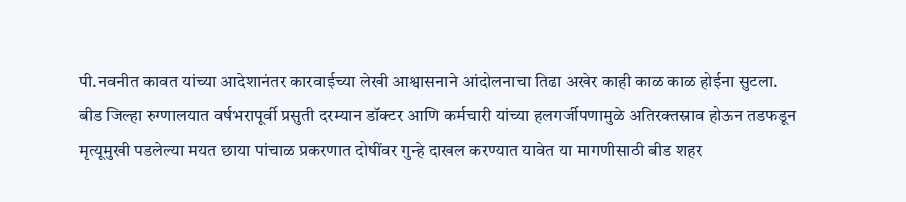पी.नवनीत कावत यांच्या आदेशानंतर कारवाईच्या लेखी आश्वासनाने आंदोलनाचा तिढा अखेर काही काळ काळ होईना सुटला.
बीड जिल्हा रुग्णालयात वर्षभरापूर्वी प्रसुती दरम्यान डॉक्टर आणि कर्मचारी यांच्या हलगर्जीपणामुळे अतिरक्तस्राव होऊन तडफडून मृत्यूमुखी पडलेल्या मयत छाया पांचाळ प्रकरणात दोषींवर गुन्हे दाखल करण्यात यावेत या मागणीसाठी बीड शहर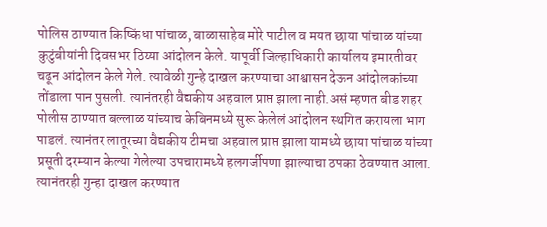पोलिस ठाण्यात किष्किंधा पांचाळ, बाळासाहेब मोरे पाटील व मयत छाया पांचाळ यांच्या कुटुंबीयांनी दिवसभर ठिय्या आंदोलन केले. यापूर्वी जिल्हाधिकारी कार्यालय इमारतीवर चढून आंदोलन केले गेले. त्यावेळी गुन्हे दाखल करण्याचा आश्वासन देऊन आंदोलकांच्या तोंडाला पान पुसली. त्यानंतरही वैद्यकीय अहवाल प्राप्त झाला नाही.असं म्हणत बीड शहर पोलीस ठाण्यात बल्लाळ यांच्याच केबिनमध्ये सुरू केलेलं आंदोलन स्थगित करायला भाग पाडलं. त्यानंतर लातूरच्या वैद्यकीय टीमचा अहवाल प्राप्त झाला यामध्ये छाया पांचाळ यांच्या प्रसूती दरम्यान केल्या गेलेल्या उपचारामध्ये हलगर्जीपणा झाल्याचा ठपका ठेवण्यात आला. त्यानंतरही गुन्हा दाखल करण्यात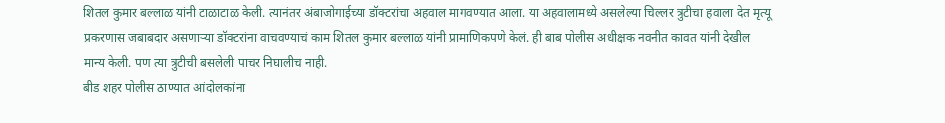शितल कुमार बल्लाळ यांनी टाळाटाळ केली. त्यानंतर अंबाजोगाईच्या डॉक्टरांचा अहवाल मागवण्यात आला. या अहवालामध्ये असलेल्या चिल्लर त्रुटीचा हवाला देत मृत्यू प्रकरणास जबाबदार असणाऱ्या डॉक्टरांना वाचवण्याचं काम शितल कुमार बल्लाळ यांनी प्रामाणिकपणे केलं. ही बाब पोलीस अधीक्षक नवनीत कावत यांनी देखील मान्य केली. पण त्या त्रुटीची बसलेली पाचर निघालीच नाही.
बीड शहर पोलीस ठाण्यात आंदोलकांना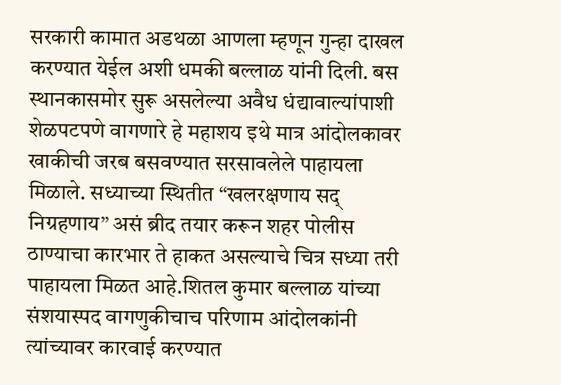सरकारी कामात अडथळा आणला म्हणून गुन्हा दाखल करण्यात येईल अशी धमकी बल्लाळ यांनी दिली. बस स्थानकासमोर सुरू असलेल्या अवैध धंद्यावाल्यांपाशी शेळपटपणे वागणारे हे महाशय इथे मात्र आंदोलकावर खाकीची जरब बसवण्यात सरसावलेले पाहायला मिळाले. सध्याच्या स्थितीत “खलरक्षणाय सद् निग्रहणाय” असं ब्रीद तयार करून शहर पोलीस ठाण्याचा कारभार ते हाकत असल्याचे चित्र सध्या तरी पाहायला मिळत आहे.शितल कुमार बल्लाळ यांच्या संशयास्पद वागणुकीचाच परिणाम आंदोलकांनी त्यांच्यावर कारवाई करण्यात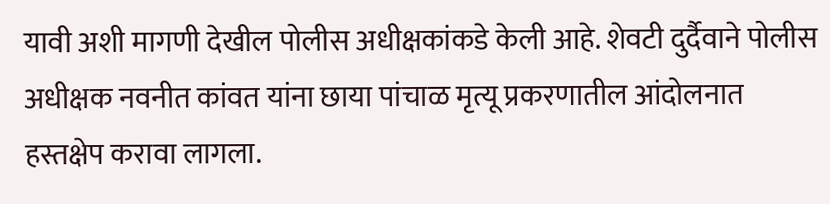यावी अशी मागणी देखील पोलीस अधीक्षकांकडे केली आहे. शेवटी दुर्दैवाने पोलीस अधीक्षक नवनीत कांवत यांना छाया पांचाळ मृत्यू प्रकरणातील आंदोलनात हस्तक्षेप करावा लागला.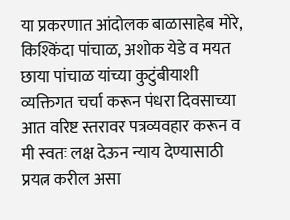या प्रकरणात आंदोलक बाळासाहेब मोरे, किश्किंदा पांचाळ, अशोक येडे व मयत छाया पांचाळ यांच्या कुटुंबीयाशी व्यक्तिगत चर्चा करून पंधरा दिवसाच्या आत वरिष्ट स्तरावर पत्रव्यवहार करून व मी स्वतः लक्ष देऊन न्याय देण्यासाठी प्रयत्न करील असा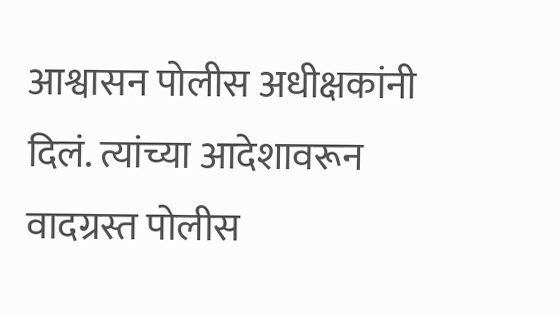आश्वासन पोलीस अधीक्षकांनी दिलं. त्यांच्या आदेशावरून वादग्रस्त पोलीस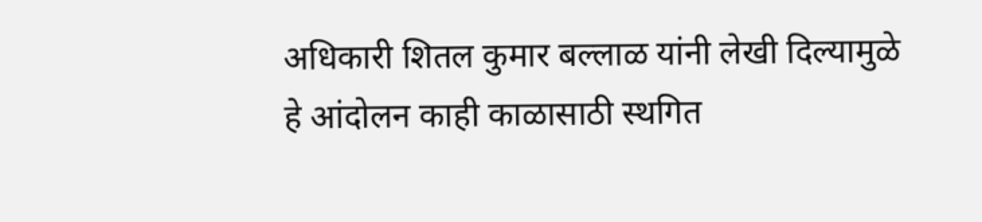अधिकारी शितल कुमार बल्लाळ यांनी लेखी दिल्यामुळे हे आंदोलन काही काळासाठी स्थगित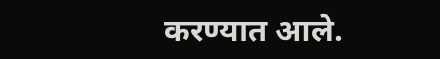करण्यात आले.